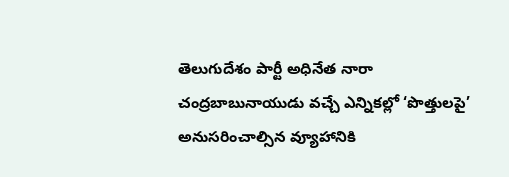తెలుగుదేశం పార్టీ అధినేత నారా చంద్రబాబునాయుడు వచ్చే ఎన్నికల్లో ‘పొత్తులపై’ అనుసరించాల్సిన వ్యూహానికి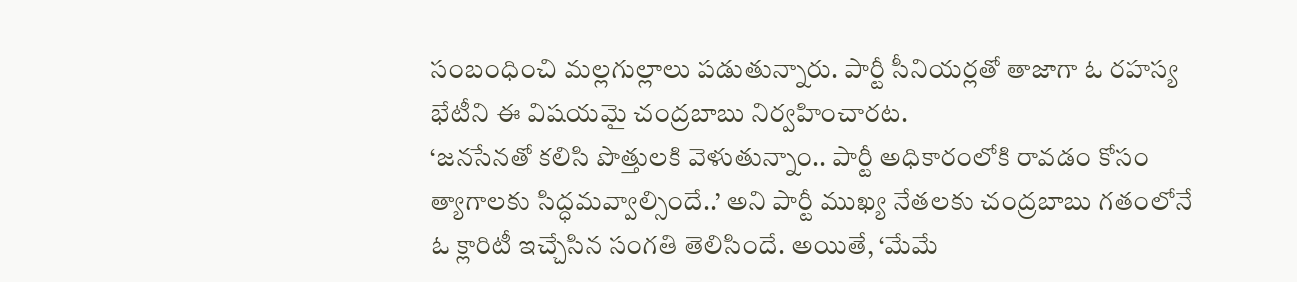సంబంధించి మల్లగుల్లాలు పడుతున్నారు. పార్టీ సీనియర్లతో తాజాగా ఓ రహస్య భేటీని ఈ విషయమై చంద్రబాబు నిర్వహించారట.
‘జనసేనతో కలిసి పొత్తులకి వెళుతున్నాం.. పార్టీ అధికారంలోకి రావడం కోసం త్యాగాలకు సిద్ధమవ్వాల్సిందే..’ అని పార్టీ ముఖ్య నేతలకు చంద్రబాబు గతంలోనే ఓ క్లారిటీ ఇచ్చేసిన సంగతి తెలిసిందే. అయితే, ‘మేమే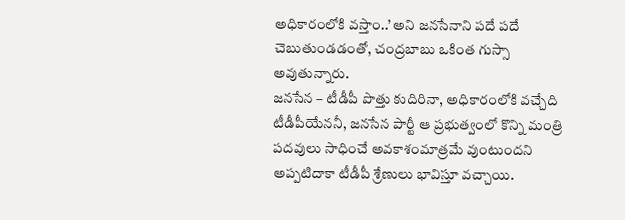అధికారంలోకి వస్తాం..’ అని జనసేనాని పదే పదే చెబుతుండడంతో, చంద్రబాబు ఒకింత గుస్సా అవుతున్నారు.
జనసేన – టీడీపీ పొత్తు కుదిరినా, అధికారంలోకి వచ్చేది టీడీపీయేననీ, జనసేన పార్టీ ఆ ప్రభుత్వంలో కొన్ని మంత్రి పదవులు సాధించే అవకాశంమాత్రమే వుంటుందని అప్పటిదాకా టీడీపీ శ్రేణులు భావిస్తూ వచ్చాయి.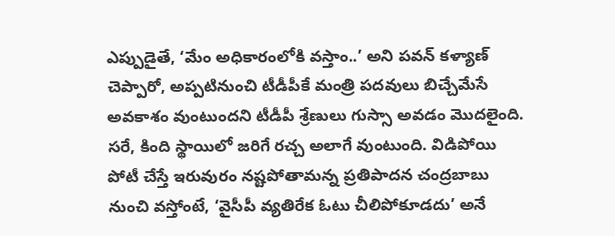ఎప్పుడైతే, ‘మేం అధికారంలోకి వస్తాం..’ అని పవన్ కళ్యాణ్ చెప్పారో, అప్పటినుంచి టీడీపీకే మంత్రి పదవులు బిచ్చేమేసే అవకాశం వుంటుందని టీడీపీ శ్రేణులు గుస్సా అవడం మొదలైంది.
సరే, కింది స్థాయిలో జరిగే రచ్చ అలాగే వుంటుంది. విడిపోయి పోటీ చేస్తే ఇరువురం నష్టపోతామన్న ప్రతిపాదన చంద్రబాబు నుంచి వస్తోంటే, ‘వైసీపీ వ్యతిరేక ఓటు చీలిపోకూడదు’ అనే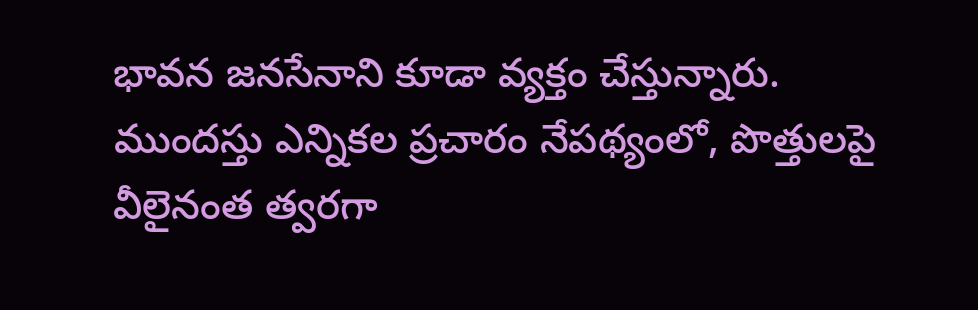భావన జనసేనాని కూడా వ్యక్తం చేస్తున్నారు.
ముందస్తు ఎన్నికల ప్రచారం నేపథ్యంలో, పొత్తులపై వీలైనంత త్వరగా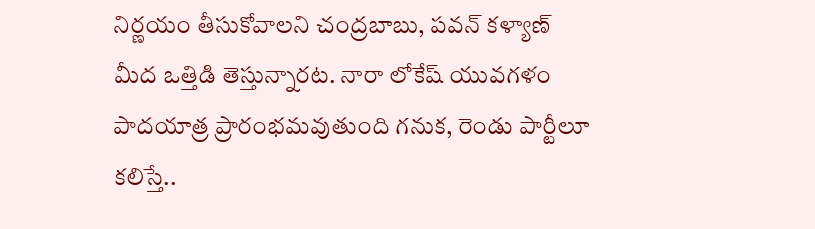నిర్ణయం తీసుకోవాలని చంద్రబాబు, పవన్ కళ్యాణ్ మీద ఒత్తిడి తెస్తున్నారట. నారా లోకేష్ యువగళం పాదయాత్ర ప్రారంభమవుతుంది గనుక, రెండు పార్టీలూ కలిస్తే..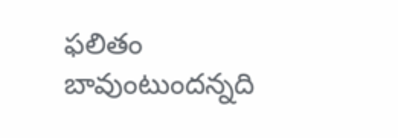ఫలితం బావుంటుందన్నది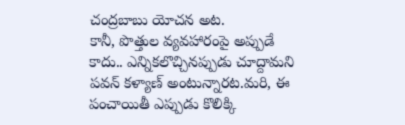చంద్రబాబు యోచన అట.
కానీ, పొత్తుల వ్యవహారంపై అప్పుడే కాదు.. ఎన్నికలొచ్చినప్పుడు చూద్దామని పవన్ కళ్యాణ్ అంటున్నారట.మరి, ఈ పంచాయితీ ఎప్పుడు కొలిక్కి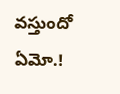వస్తుందో ఏమో.!